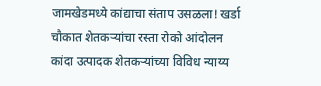जामखेडमध्ये कांद्याचा संताप उसळला! खर्डा चौकात शेतकऱ्यांचा रस्ता रोको आंदोलन
कांदा उत्पादक शेतकऱ्यांच्या विविध न्याय्य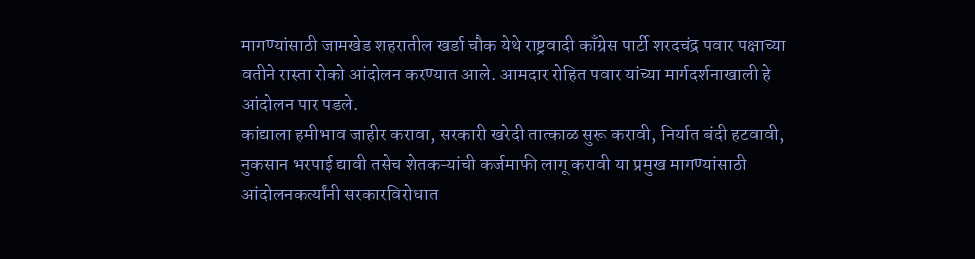मागण्यांसाठी जामखेड शहरातील खर्डा चौक येथे राष्ट्रवादी काँग्रेस पार्टी शरदचंद्र पवार पक्षाच्या वतीने रास्ता रोको आंदोलन करण्यात आले. आमदार रोहित पवार यांच्या मार्गदर्शनाखाली हे आंदोलन पार पडले.
कांद्याला हमीभाव जाहीर करावा, सरकारी खरेदी तात्काळ सुरू करावी, निर्यात बंदी हटवावी, नुकसान भरपाई द्यावी तसेच शेतकऱ्यांची कर्जमाफी लागू करावी या प्रमुख मागण्यांसाठी आंदोलनकर्त्यांनी सरकारविरोधात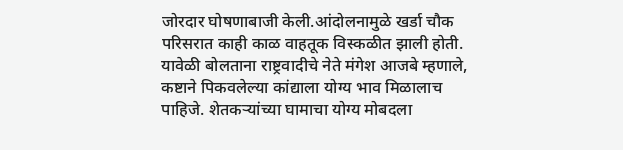जोरदार घोषणाबाजी केली.आंदोलनामुळे खर्डा चौक परिसरात काही काळ वाहतूक विस्कळीत झाली होती.
यावेळी बोलताना राष्ट्रवादीचे नेते मंगेश आजबे म्हणाले, कष्टाने पिकवलेल्या कांद्याला योग्य भाव मिळालाच पाहिजे. शेतकऱ्यांच्या घामाचा योग्य मोबदला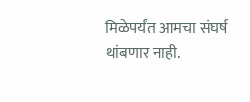मिळेपर्यंत आमचा संघर्ष थांबणार नाही.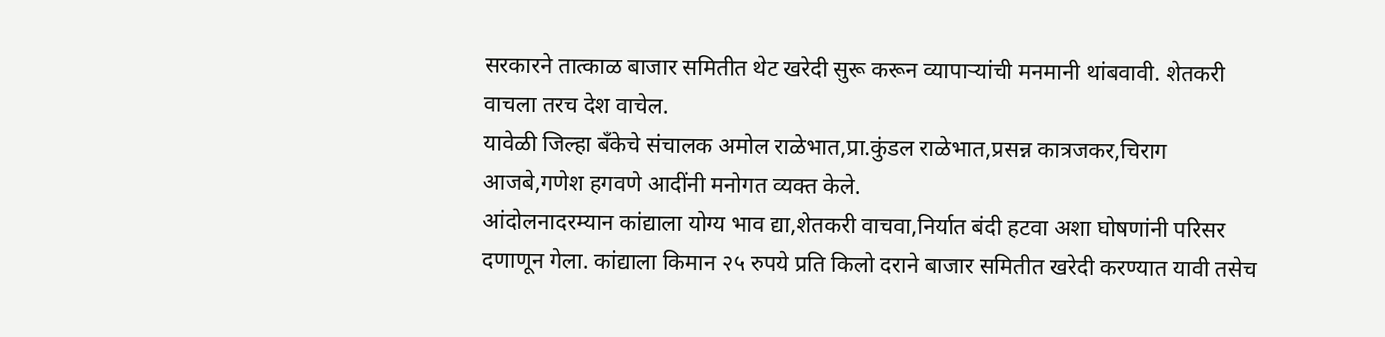सरकारने तात्काळ बाजार समितीत थेट खरेदी सुरू करून व्यापाऱ्यांची मनमानी थांबवावी. शेतकरी वाचला तरच देश वाचेल.
यावेळी जिल्हा बँकेचे संचालक अमोल राळेभात,प्रा.कुंडल राळेभात,प्रसन्न कात्रजकर,चिराग आजबे,गणेश हगवणे आदींनी मनोगत व्यक्त केले.
आंदोलनादरम्यान कांद्याला योग्य भाव द्या,शेतकरी वाचवा,निर्यात बंदी हटवा अशा घोषणांनी परिसर दणाणून गेला. कांद्याला किमान २५ रुपये प्रति किलो दराने बाजार समितीत खरेदी करण्यात यावी तसेच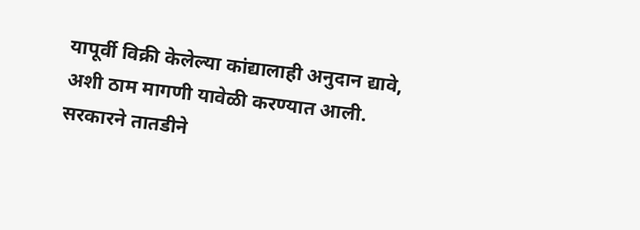यापूर्वी विक्री केलेल्या कांद्यालाही अनुदान द्यावे, अशी ठाम मागणी यावेळी करण्यात आली.
सरकारने तातडीने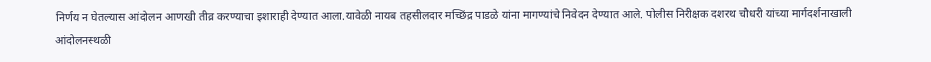निर्णय न घेतल्यास आंदोलन आणखी तीव्र करण्याचा इशाराही देण्यात आला.यावेळी नायब तहसीलदार मच्छिंद्र पाडळे यांना मागण्यांचे निवेदन देण्यात आले. पोलीस निरीक्षक दशरथ चौधरी यांच्या मार्गदर्शनाखाली आंदोलनस्थळी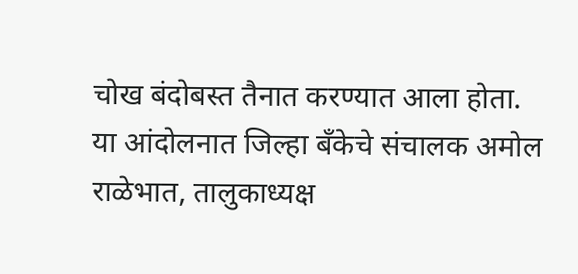चोख बंदोबस्त तैनात करण्यात आला होता.
या आंदोलनात जिल्हा बँकेचे संचालक अमोल राळेभात, तालुकाध्यक्ष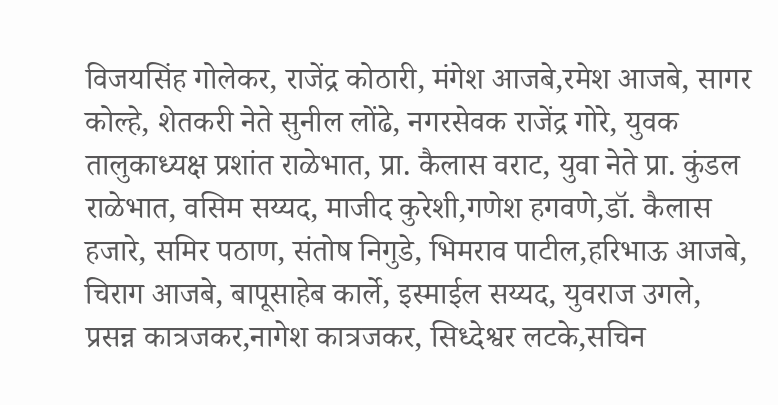विजयसिंह गोलेकर, राजेंद्र कोठारी, मंगेश आजबे,रमेश आजबे, सागर कोल्हे, शेतकरी नेते सुनील लोंढे, नगरसेवक राजेंद्र गोरे, युवक तालुकाध्यक्ष प्रशांत राळेभात, प्रा. कैलास वराट, युवा नेते प्रा. कुंडल राळेभात, वसिम सय्यद, माजीद कुरेशी,गणेश हगवणे,डॉ. कैलास हजारे, समिर पठाण, संतोष निगुडे, भिमराव पाटील,हरिभाऊ आजबे, चिराग आजबे, बापूसाहेब कार्ले, इस्माईल सय्यद, युवराज उगले, प्रसन्न कात्रजकर,नागेश कात्रजकर, सिध्देश्वर लटके,सचिन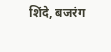शिंदे, बजरंग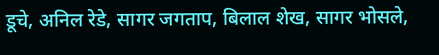डूचे, अनिल रेडे, सागर जगताप, बिलाल शेख, सागर भोसले,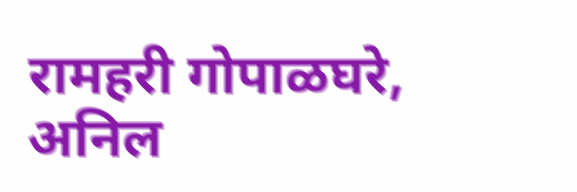रामहरी गोपाळघरे, अनिल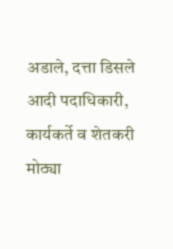अडाले, दत्ता डिसले आदी पदाधिकारी, कार्यकर्ते व शेतकरी मोठ्या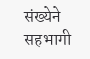संख्येने सहभागी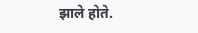झाले होते.